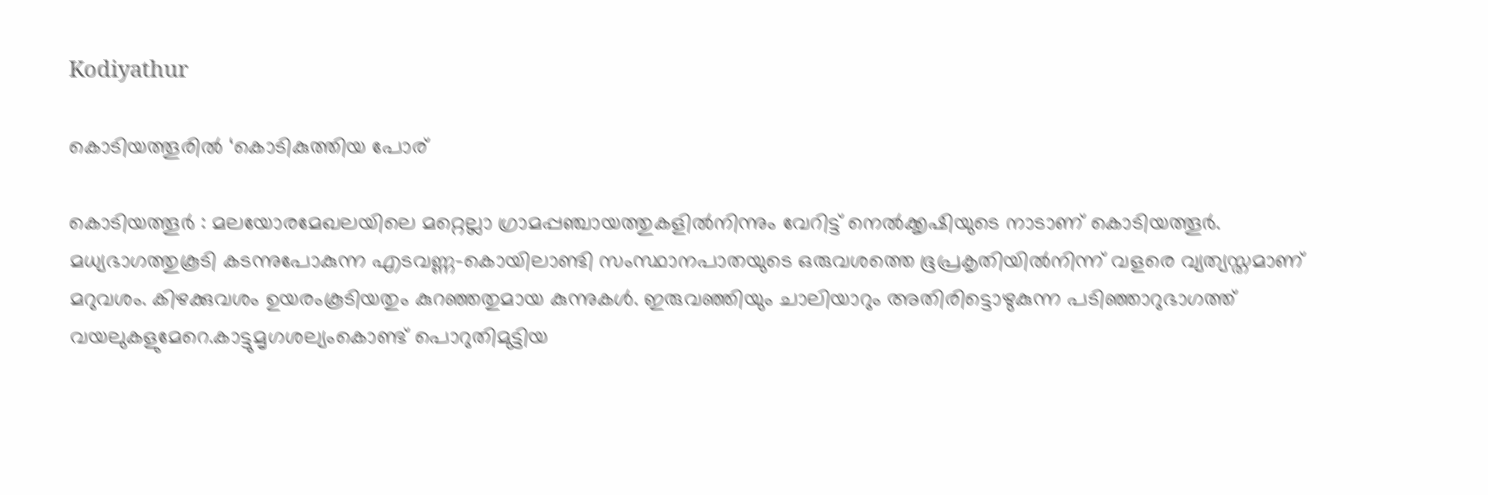Kodiyathur

കൊടിയത്തൂരിൽ ‘കൊടികുത്തിയ പോര്

കൊടിയത്തൂർ : മലയോരമേഖലയിലെ മറ്റെല്ലാ ഗ്രാമപ്പഞ്ചായത്തുകളിൽനിന്നും വേറിട്ട് നെൽക്കൃഷിയുടെ നാടാണ് കൊടിയത്തൂർ. മധ്യഭാഗത്തുകൂടി കടന്നുപോകുന്ന എടവണ്ണ-കൊയിലാണ്ടി സംസ്ഥാനപാതയുടെ ഒരുവശത്തെ ഭൂപ്രകൃതിയിൽനിന്ന്‌ വളരെ വ്യത്യസ്തമാണ് മറുവശം. കിഴക്കുവശം ഉയരംകൂടിയതും കുറഞ്ഞതുമായ കുന്നുകൾ. ഇരുവഞ്ഞിയും ചാലിയാറും അതിരിട്ടൊഴുകുന്ന പടിഞ്ഞാറുഭാഗത്ത്‌ വയലുകളുമേറെ.കാട്ടുമൃഗശല്യംകൊണ്ട് പൊറുതിമുട്ടിയ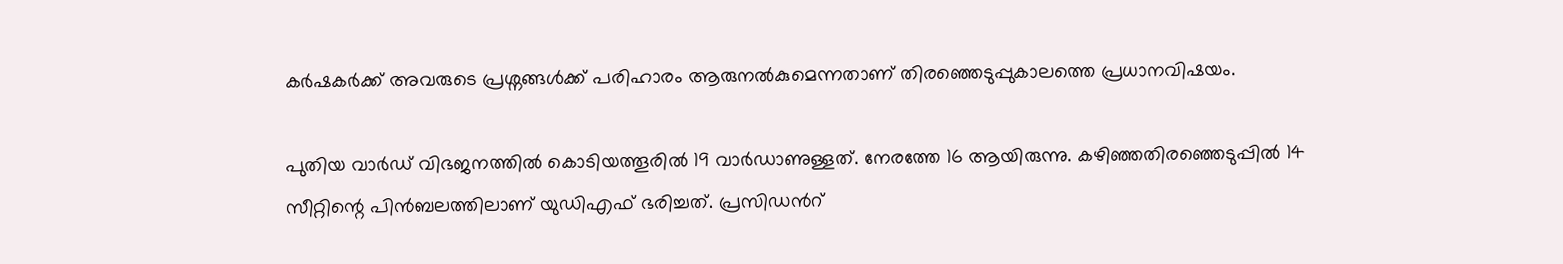കർഷകർക്ക് അവരുടെ പ്രശ്നങ്ങൾക്ക് പരിഹാരം ആരുനൽകുമെന്നതാണ് തിരഞ്ഞെടുപ്പുകാലത്തെ പ്രധാനവിഷയം.

പുതിയ വാർഡ് വിഭജനത്തിൽ കൊടിയത്തൂരിൽ 19 വാർഡാണുള്ളത്. നേരത്തേ 16 ആയിരുന്നു. കഴിഞ്ഞതിരഞ്ഞെടുപ്പിൽ 14 സീറ്റിന്റെ പിൻബലത്തിലാണ് യുഡിഎഫ് ഭരിച്ചത്. പ്രസിഡൻറ്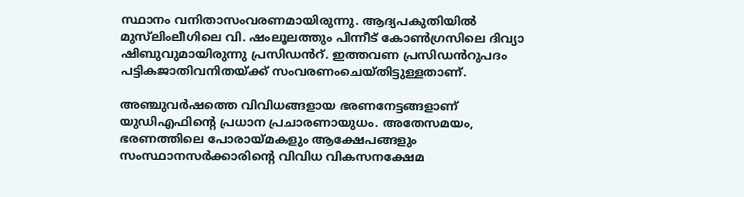സ്ഥാനം വനിതാസംവരണമായിരുന്നു. ആദ്യപകുതിയിൽ മുസ്‍ലിംലീഗിലെ വി. ഷംലൂലത്തും പിന്നീട്‌ കോൺഗ്രസിലെ ദിവ്യാ ഷിബുവുമായിരുന്നു പ്രസിഡൻറ്. ഇത്തവണ പ്രസിഡൻറുപദം പട്ടികജാതിവനിതയ്ക്ക് സംവരണംചെയ്തിട്ടുള്ളതാണ്.

അഞ്ചുവർഷത്തെ വിവിധങ്ങളായ ഭരണനേട്ടങ്ങളാണ് യുഡിഎഫിന്റെ പ്രധാന പ്രചാരണായുധം. അതേസമയം, ഭരണത്തിലെ പോരായ്മകളും ആക്ഷേപങ്ങളും സംസ്ഥാനസർക്കാരിന്റെ വിവിധ വികസനക്ഷേമ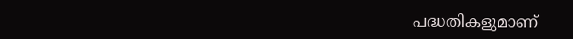പദ്ധതികളുമാണ്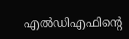എൽഡിഎഫിന്റെ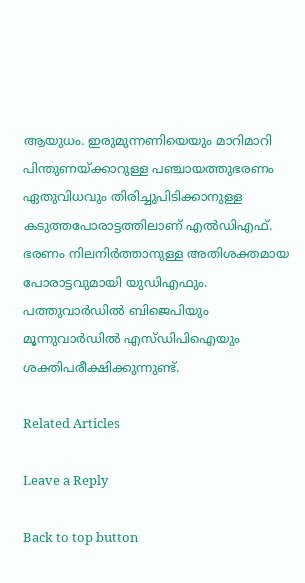ആയുധം. ഇരുമുന്നണിയെയും മാറിമാറി പിന്തുണയ്ക്കാറുള്ള പഞ്ചായത്തുഭരണം ഏതുവിധവും തിരിച്ചുപിടിക്കാനുള്ള കടുത്തപോരാട്ടത്തിലാണ് എൽഡിഎഫ്. ഭരണം നിലനിർത്താനുള്ള അതിശക്തമായ പോരാട്ടവുമായി യുഡിഎഫും. പത്തുവാർഡിൽ ബിജെപിയും മൂന്നുവാർഡിൽ എസ്ഡിപിഐയും ശക്തിപരീക്ഷിക്കുന്നുണ്ട്.

Related Articles

Leave a Reply

Back to top button